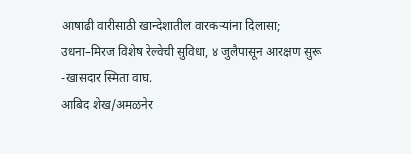आषाढी वारीसाठी खान्देशातील वारकऱ्यांना दिलासा; उधना–मिरज विशेष रेल्वेची सुविधा, ४ जुलैपासून आरक्षण सुरू -खासदार स्मिता वाघ.
आबिद शेख/अमळनेर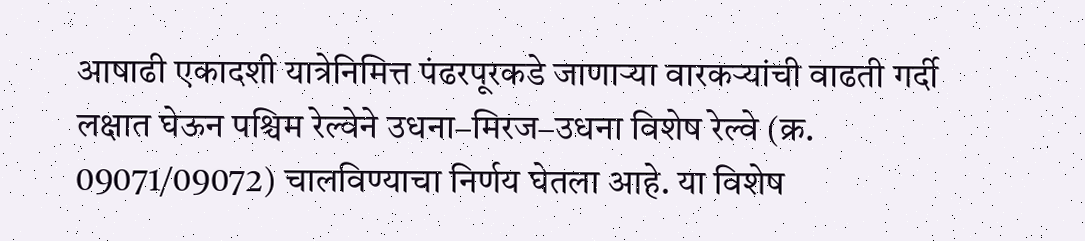आषाढी एकादशी यात्रेनिमित्त पंढरपूरकडे जाणाऱ्या वारकऱ्यांची वाढती गर्दी लक्षात घेऊन पश्चिम रेल्वेने उधना–मिरज–उधना विशेष रेल्वे (क्र. 09071/09072) चालविण्याचा निर्णय घेतला आहे. या विशेष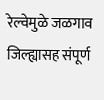रेल्वेमुळे जळगाव जिल्ह्यासह संपूर्ण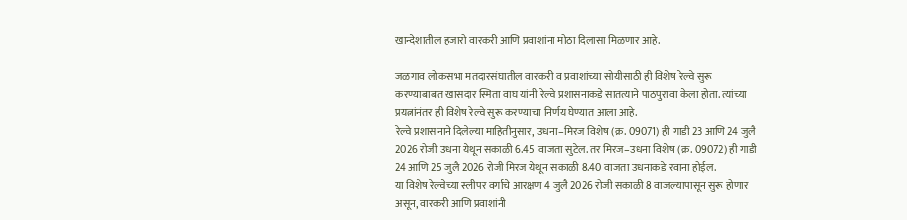खान्देशातील हजारो वारकरी आणि प्रवाशांना मोठा दिलासा मिळणार आहे.

जळगाव लोकसभा मतदारसंघातील वारकरी व प्रवाशांच्या सोयीसाठी ही विशेष रेल्वे सुरू करण्याबाबत खासदार स्मिता वाघ यांनी रेल्वे प्रशासनाकडे सातत्याने पाठपुरावा केला होता. त्यांच्या प्रयत्नांनंतर ही विशेष रेल्वे सुरू करण्याचा निर्णय घेण्यात आला आहे.
रेल्वे प्रशासनाने दिलेल्या माहितीनुसार, उधना–मिरज विशेष (क्र. 09071) ही गाडी 23 आणि 24 जुलै 2026 रोजी उधना येथून सकाळी 6.45 वाजता सुटेल. तर मिरज–उधना विशेष (क्र. 09072) ही गाडी 24 आणि 25 जुलै 2026 रोजी मिरज येथून सकाळी 8.40 वाजता उधनाकडे रवाना होईल.
या विशेष रेल्वेच्या स्लीपर वर्गाचे आरक्षण 4 जुलै 2026 रोजी सकाळी 8 वाजल्यापासून सुरू होणार असून, वारकरी आणि प्रवाशांनी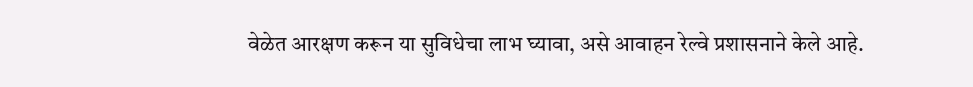वेळेत आरक्षण करून या सुविधेचा लाभ घ्यावा, असे आवाहन रेल्वे प्रशासनाने केले आहे.